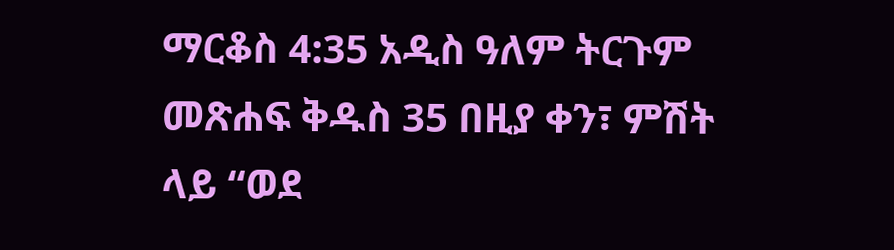ማርቆስ 4:35 አዲስ ዓለም ትርጉም መጽሐፍ ቅዱስ 35 በዚያ ቀን፣ ምሽት ላይ “ወደ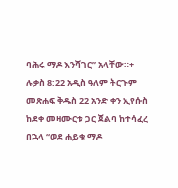ባሕሩ ማዶ እንሻገር” አላቸው።+ ሉቃስ 8:22 አዲስ ዓለም ትርጉም መጽሐፍ ቅዱስ 22 አንድ ቀን ኢየሱስ ከደቀ መዛሙርቱ ጋር ጀልባ ከተሳፈረ በኋላ “ወደ ሐይቁ ማዶ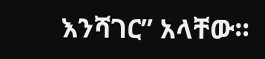እንሻገር” አላቸው።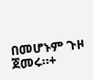በመሆኑም ጉዞ ጀመሩ።+